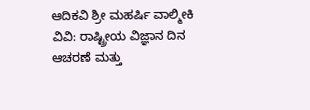ಆದಿಕವಿ ಶ್ರೀ ಮಹರ್ಷಿ ವಾಲ್ಮೀಕಿ ವಿವಿ: ರಾಷ್ಟ್ರೀಯ ವಿಜ್ಞಾನ ದಿನ ಆಚರಣೆ ಮತ್ತು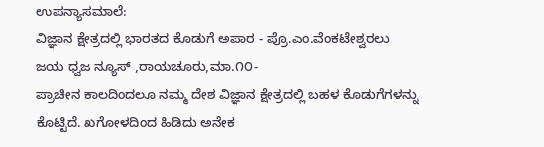ಉಪನ್ಯಾಸಮಾಲೆ:
ವಿಜ್ಞಾನ ಕ್ಷೇತ್ರದಲ್ಲಿ ಭಾರತದ ಕೊಡುಗೆ ಅಪಾರ - ಪ್ರೊ.ಎಂ.ವೆಂಕಟೇಶ್ವರಲು
ಜಯ ಧ್ವಜ ನ್ಯೂಸ್ ,ರಾಯಚೂರು,ಮಾ.೧೦-
ಪ್ರಾಚೀನ ಕಾಲದಿಂದಲೂ ನಮ್ಮ ದೇಶ ವಿಜ್ಞಾನ ಕ್ಷೇತ್ರದಲ್ಲಿ ಬಹಳ ಕೊಡುಗೆಗಳನ್ನು ಕೊಟ್ಟಿದೆ. ಖಗೋಳದಿಂದ ಹಿಡಿದು ಅನೇಕ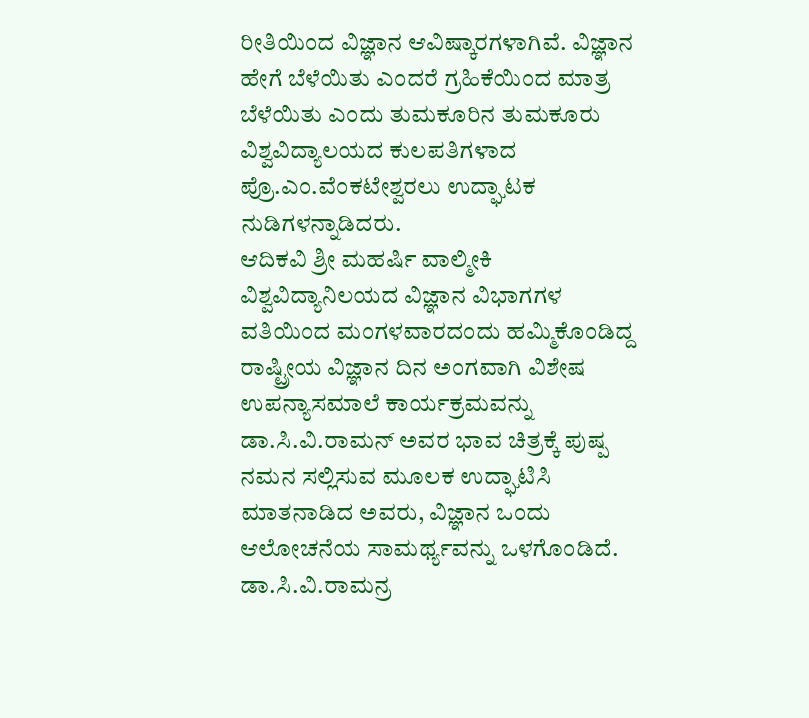ರೀತಿಯಿಂದ ವಿಜ್ಞಾನ ಆವಿಷ್ಕಾರಗಳಾಗಿವೆ. ವಿಜ್ಞಾನ ಹೇಗೆ ಬೆಳೆಯಿತು ಎಂದರೆ ಗ್ರಹಿಕೆಯಿಂದ ಮಾತ್ರ ಬೆಳೆಯಿತು ಎಂದು ತುಮಕೂರಿನ ತುಮಕೂರು ವಿಶ್ವವಿದ್ಯಾಲಯದ ಕುಲಪತಿಗಳಾದ ಪ್ರೊ.ಎಂ.ವೆಂಕಟೇಶ್ವರಲು ಉದ್ಘಾಟಕ ನುಡಿಗಳನ್ನಾಡಿದರು.
ಆದಿಕವಿ ಶ್ರೀ ಮಹರ್ಷಿ ವಾಲ್ಮೀಕಿ ವಿಶ್ವವಿದ್ಯಾನಿಲಯದ ವಿಜ್ಞಾನ ವಿಭಾಗಗಳ ವತಿಯಿಂದ ಮಂಗಳವಾರದಂದು ಹಮ್ಮಿಕೊಂಡಿದ್ದ ರಾಷ್ಟ್ರೀಯ ವಿಜ್ಞಾನ ದಿನ ಅಂಗವಾಗಿ ವಿಶೇಷ ಉಪನ್ಯಾಸಮಾಲೆ ಕಾರ್ಯಕ್ರಮವನ್ನು ಡಾ.ಸಿ.ವಿ.ರಾಮನ್ ಅವರ ಭಾವ ಚಿತ್ರಕ್ಕೆ ಪುಷ್ಪ ನಮನ ಸಲ್ಲಿಸುವ ಮೂಲಕ ಉದ್ಘಾಟಿಸಿ ಮಾತನಾಡಿದ ಅವರು, ವಿಜ್ಞಾನ ಒಂದು ಆಲೋಚನೆಯ ಸಾಮರ್ಥ್ಯವನ್ನು ಒಳಗೊಂಡಿದೆ. ಡಾ.ಸಿ.ವಿ.ರಾಮನ್ರ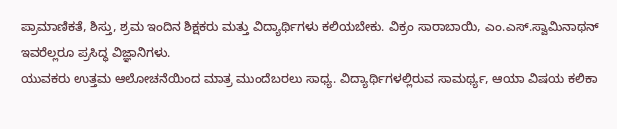ಪ್ರಾಮಾಣಿಕತೆ, ಶಿಸ್ತು, ಶ್ರಮ ಇಂದಿನ ಶಿಕ್ಷಕರು ಮತ್ತು ವಿದ್ಯಾರ್ಥಿಗಳು ಕಲಿಯಬೇಕು. ವಿಕ್ರಂ ಸಾರಾಬಾಯಿ, ಎಂ.ಎಸ್.ಸ್ವಾಮಿನಾಥನ್ ಇವರೆಲ್ಲರೂ ಪ್ರಸಿದ್ಧ ವಿಜ್ಞಾನಿಗಳು.
ಯುವಕರು ಉತ್ತಮ ಆಲೋಚನೆಯಿಂದ ಮಾತ್ರ ಮುಂದೆಬರಲು ಸಾಧ್ಯ. ವಿದ್ಯಾರ್ಥಿಗಳಲ್ಲಿರುವ ಸಾಮರ್ಥ್ಯ, ಆಯಾ ವಿಷಯ ಕಲಿಕಾ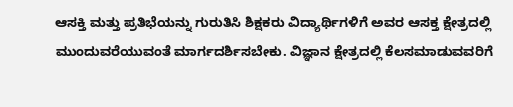ಆಸಕ್ತಿ ಮತ್ತು ಪ್ರತಿಭೆಯನ್ನು ಗುರುತಿಸಿ ಶಿಕ್ಷಕರು ವಿದ್ಯಾರ್ಥಿಗಳಿಗೆ ಅವರ ಆಸಕ್ತ ಕ್ಷೇತ್ರದಲ್ಲಿ ಮುಂದುವರೆಯುವಂತೆ ಮಾರ್ಗದರ್ಶಿಸಬೇಕು. ವಿಜ್ಞಾನ ಕ್ಷೇತ್ರದಲ್ಲಿ ಕೆಲಸಮಾಡುವವರಿಗೆ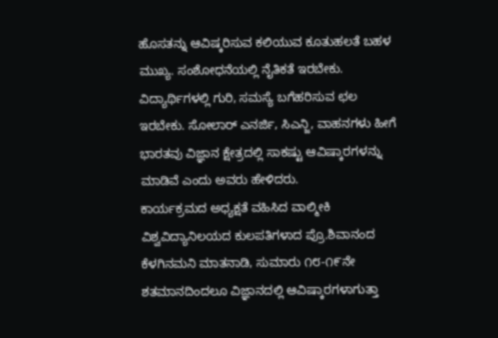ಹೊಸತನ್ನು ಆವಿಷ್ಕರಿಸುವ ಕಲಿಯುವ ಕೂತುಹಲತೆ ಬಹಳ ಮುಖ್ಯ. ಸಂಶೋಧನೆಯಲ್ಲಿ ನೈತಿಕತೆ ಇರಬೇಕು. ವಿದ್ಯಾರ್ಥಿಗಳಲ್ಲಿ ಗುರಿ, ಸಮಸ್ಯೆ ಬಗೆಹರಿಸುವ ಛಲ ಇರಬೇಕು. ಸೋಲಾರ್ ಎನರ್ಜಿ, ಸಿಎನ್ಜಿ, ವಾಹನಗಳು ಹೀಗೆ ಭಾರತವು ವಿಜ್ಞಾನ ಕ್ಷೇತ್ರದಲ್ಲಿ ಸಾಕಷ್ಟು ಆವಿಷ್ಕಾರಗಳನ್ನು ಮಾಡಿವೆ ಎಂದು ಅವರು ಹೇಳಿದರು.
ಕಾರ್ಯಕ್ರಮದ ಅಧ್ಯಕ್ಷತೆ ವಹಿಸಿದ ವಾಲ್ಮೀಕಿ ವಿಶ್ವವಿದ್ಯಾನಿಲಯದ ಕುಲಪತಿಗಳಾದ ಪ್ರೊ.ಶಿವಾನಂದ ಕೆಳಗಿನಮನಿ ಮಾತನಾಡಿ, ಸುಮಾರು ೧೮-೧೯ನೇ ಶತಮಾನದಿಂದಲೂ ವಿಜ್ಞಾನದಲ್ಲಿ ಆವಿಷ್ಕಾರಗಳಾಗುತ್ತಾ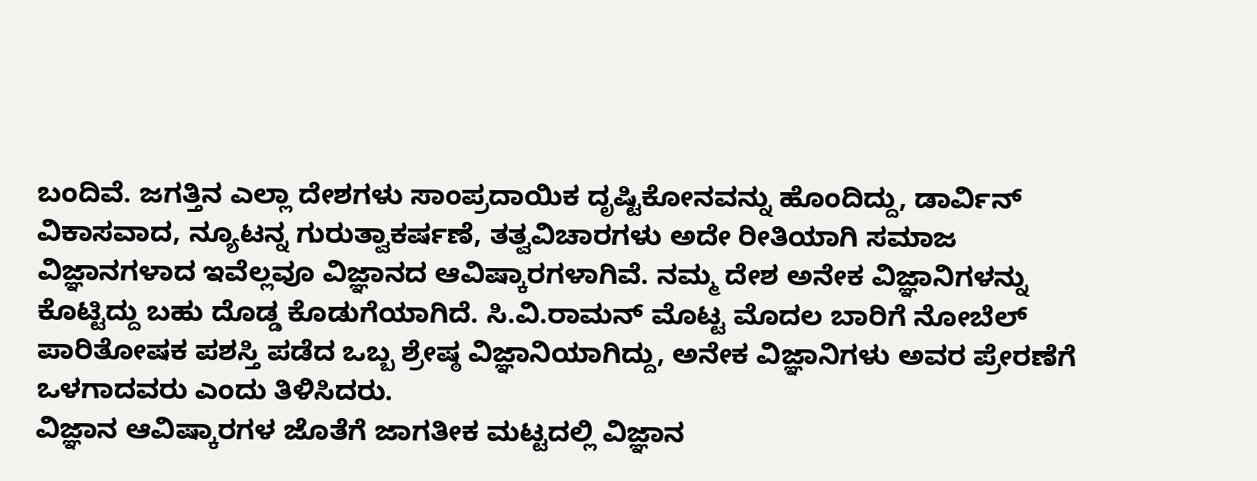ಬಂದಿವೆ. ಜಗತ್ತಿನ ಎಲ್ಲಾ ದೇಶಗಳು ಸಾಂಪ್ರದಾಯಿಕ ದೃಷ್ಟಿಕೋನವನ್ನು ಹೊಂದಿದ್ದು, ಡಾರ್ವಿನ್ ವಿಕಾಸವಾದ, ನ್ಯೂಟನ್ನ ಗುರುತ್ವಾಕರ್ಷಣೆ, ತತ್ವವಿಚಾರಗಳು ಅದೇ ರೀತಿಯಾಗಿ ಸಮಾಜ ವಿಜ್ಞಾನಗಳಾದ ಇವೆಲ್ಲವೂ ವಿಜ್ಞಾನದ ಆವಿಷ್ಕಾರಗಳಾಗಿವೆ. ನಮ್ಮ ದೇಶ ಅನೇಕ ವಿಜ್ಞಾನಿಗಳನ್ನು ಕೊಟ್ಟಿದ್ದು ಬಹು ದೊಡ್ಡ ಕೊಡುಗೆಯಾಗಿದೆ. ಸಿ.ವಿ.ರಾಮನ್ ಮೊಟ್ಟ ಮೊದಲ ಬಾರಿಗೆ ನೋಬೆಲ್ ಪಾರಿತೋಷಕ ಪಶಸ್ತಿ ಪಡೆದ ಒಬ್ಬ ಶ್ರೇಷ್ಠ ವಿಜ್ಞಾನಿಯಾಗಿದ್ದು, ಅನೇಕ ವಿಜ್ಞಾನಿಗಳು ಅವರ ಪ್ರೇರಣೆಗೆ ಒಳಗಾದವರು ಎಂದು ತಿಳಿಸಿದರು.
ವಿಜ್ಞಾನ ಆವಿಷ್ಕಾರಗಳ ಜೊತೆಗೆ ಜಾಗತೀಕ ಮಟ್ಟದಲ್ಲಿ ವಿಜ್ಞಾನ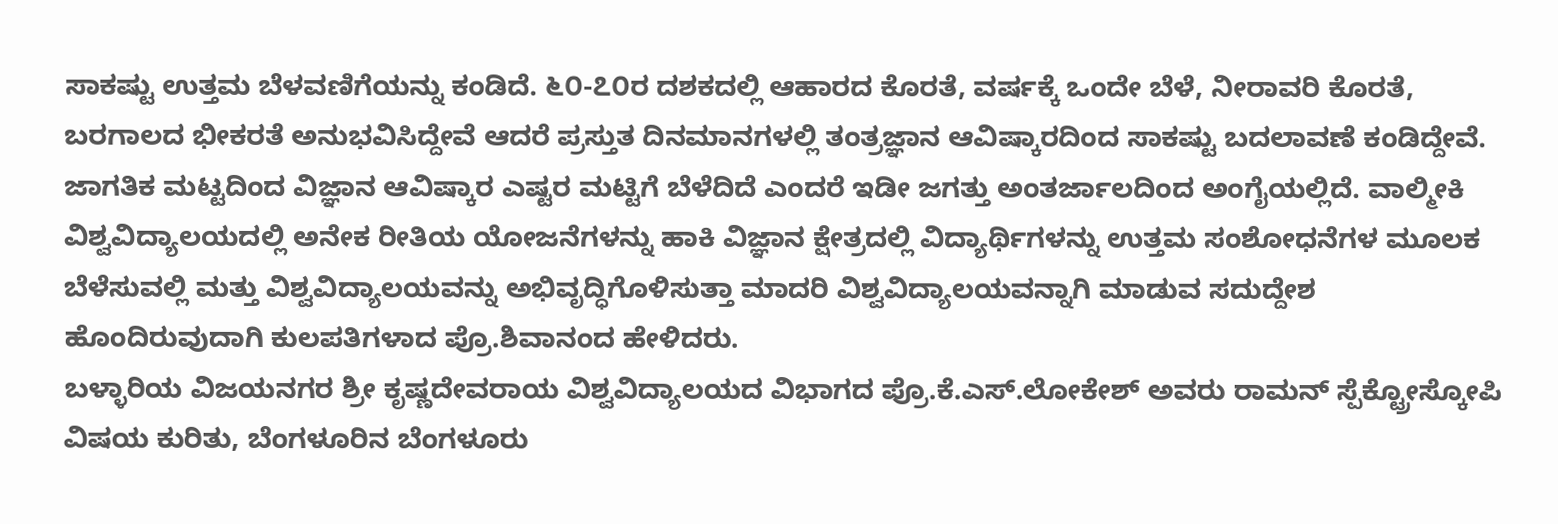ಸಾಕಷ್ಟು ಉತ್ತಮ ಬೆಳವಣಿಗೆಯನ್ನು ಕಂಡಿದೆ. ೬೦-೭೦ರ ದಶಕದಲ್ಲಿ ಆಹಾರದ ಕೊರತೆ, ವರ್ಷಕ್ಕೆ ಒಂದೇ ಬೆಳೆ, ನೀರಾವರಿ ಕೊರತೆ, ಬರಗಾಲದ ಭೀಕರತೆ ಅನುಭವಿಸಿದ್ದೇವೆ ಆದರೆ ಪ್ರಸ್ತುತ ದಿನಮಾನಗಳಲ್ಲಿ ತಂತ್ರಜ್ಞಾನ ಆವಿಷ್ಕಾರದಿಂದ ಸಾಕಷ್ಟು ಬದಲಾವಣೆ ಕಂಡಿದ್ದೇವೆ. ಜಾಗತಿಕ ಮಟ್ಟದಿಂದ ವಿಜ್ಞಾನ ಆವಿಷ್ಕಾರ ಎಷ್ಟರ ಮಟ್ಟಿಗೆ ಬೆಳೆದಿದೆ ಎಂದರೆ ಇಡೀ ಜಗತ್ತು ಅಂತರ್ಜಾಲದಿಂದ ಅಂಗೈಯಲ್ಲಿದೆ. ವಾಲ್ಮೀಕಿ ವಿಶ್ವವಿದ್ಯಾಲಯದಲ್ಲಿ ಅನೇಕ ರೀತಿಯ ಯೋಜನೆಗಳನ್ನು ಹಾಕಿ ವಿಜ್ಞಾನ ಕ್ಷೇತ್ರದಲ್ಲಿ ವಿದ್ಯಾರ್ಥಿಗಳನ್ನು ಉತ್ತಮ ಸಂಶೋಧನೆಗಳ ಮೂಲಕ ಬೆಳೆಸುವಲ್ಲಿ ಮತ್ತು ವಿಶ್ವವಿದ್ಯಾಲಯವನ್ನು ಅಭಿವೃದ್ಧಿಗೊಳಿಸುತ್ತಾ ಮಾದರಿ ವಿಶ್ವವಿದ್ಯಾಲಯವನ್ನಾಗಿ ಮಾಡುವ ಸದುದ್ದೇಶ ಹೊಂದಿರುವುದಾಗಿ ಕುಲಪತಿಗಳಾದ ಪ್ರೊ.ಶಿವಾನಂದ ಹೇಳಿದರು.
ಬಳ್ಳಾರಿಯ ವಿಜಯನಗರ ಶ್ರೀ ಕೃಷ್ಣದೇವರಾಯ ವಿಶ್ವವಿದ್ಯಾಲಯದ ವಿಭಾಗದ ಪ್ರೊ.ಕೆ.ಎಸ್.ಲೋಕೇಶ್ ಅವರು ರಾಮನ್ ಸ್ಪೆಕ್ಟ್ರೋಸ್ಕೋಪಿ ವಿಷಯ ಕುರಿತು, ಬೆಂಗಳೂರಿನ ಬೆಂಗಳೂರು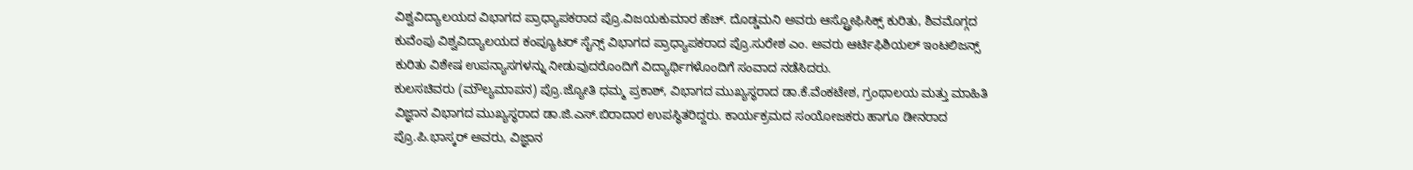ವಿಶ್ವವಿದ್ಯಾಲಯದ ವಿಭಾಗದ ಪ್ರಾಧ್ಯಾಪಕರಾದ ಪ್ರೊ.ವಿಜಯಕುಮಾರ ಹೆಚ್. ದೊಡ್ಡಮನಿ ಅವರು ಆಸ್ಟ್ರೋಫಿಸಿಕ್ಸ್ ಕುರಿತು, ಶಿವಮೊಗ್ಗದ ಕುವೆಂಪು ವಿಶ್ವವಿದ್ಯಾಲಯದ ಕಂಪ್ಯೂಟರ್ ಸೈನ್ಸ್ ವಿಭಾಗದ ಪ್ರಾಧ್ಯಾಪಕರಾದ ಪ್ರೊ.ಸುರೇಶ ಎಂ. ಅವರು ಆರ್ಟಿಫಿಶಿಯಲ್ ಇಂಟಲಿಜನ್ಸ್ ಕುರಿತು ವಿಶೇಷ ಉಪನ್ಯಾಸಗಳನ್ನು ನೀಡುವುದರೊಂದಿಗೆ ವಿದ್ಯಾರ್ಥಿಗಳೊಂದಿಗೆ ಸಂವಾದ ನಡೆಸಿದರು.
ಕುಲಸಚಿವರು (ಮೌಲ್ಯಮಾಪನ) ಪ್ರೊ.ಜ್ಯೋತಿ ಧಮ್ಮ ಪ್ರಕಾಶ್, ವಿಭಾಗದ ಮುಖ್ಯಸ್ಥರಾದ ಡಾ.ಕೆ.ವೆಂಕಟೇಶ, ಗ್ರಂಥಾಲಯ ಮತ್ತು ಮಾಹಿತಿ ವಿಜ್ಞಾನ ವಿಭಾಗದ ಮುಖ್ಯಸ್ಥರಾದ ಡಾ.ಜಿ.ಎಸ್.ಬಿರಾದಾರ ಉಪಸ್ಥಿತರಿದ್ದರು. ಕಾರ್ಯಕ್ರಮದ ಸಂಯೋಜಕರು ಹಾಗೂ ಡೀನರಾದ ಪ್ರೊ.ಪಿ.ಭಾಸ್ಕರ್ ಅವರು, ವಿಜ್ಞಾನ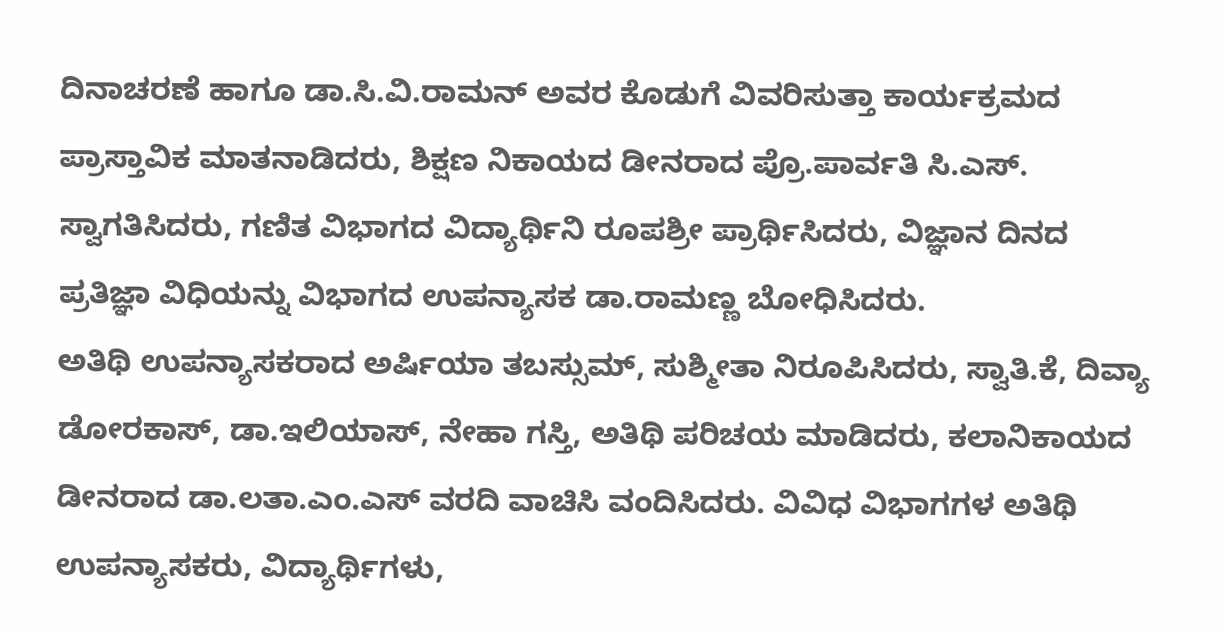ದಿನಾಚರಣೆ ಹಾಗೂ ಡಾ.ಸಿ.ವಿ.ರಾಮನ್ ಅವರ ಕೊಡುಗೆ ವಿವರಿಸುತ್ತಾ ಕಾರ್ಯಕ್ರಮದ ಪ್ರಾಸ್ತಾವಿಕ ಮಾತನಾಡಿದರು, ಶಿಕ್ಷಣ ನಿಕಾಯದ ಡೀನರಾದ ಪ್ರೊ.ಪಾರ್ವತಿ ಸಿ.ಎಸ್. ಸ್ವಾಗತಿಸಿದರು, ಗಣಿತ ವಿಭಾಗದ ವಿದ್ಯಾರ್ಥಿನಿ ರೂಪಶ್ರೀ ಪ್ರಾರ್ಥಿಸಿದರು, ವಿಜ್ಞಾನ ದಿನದ ಪ್ರತಿಜ್ಞಾ ವಿಧಿಯನ್ನು ವಿಭಾಗದ ಉಪನ್ಯಾಸಕ ಡಾ.ರಾಮಣ್ಣ ಬೋಧಿಸಿದರು.
ಅತಿಥಿ ಉಪನ್ಯಾಸಕರಾದ ಅರ್ಷಿಯಾ ತಬಸ್ಸುಮ್, ಸುಶ್ಮೀತಾ ನಿರೂಪಿಸಿದರು, ಸ್ವಾತಿ.ಕೆ, ದಿವ್ಯಾ ಡೋರಕಾಸ್, ಡಾ.ಇಲಿಯಾಸ್, ನೇಹಾ ಗಸ್ತಿ, ಅತಿಥಿ ಪರಿಚಯ ಮಾಡಿದರು, ಕಲಾನಿಕಾಯದ ಡೀನರಾದ ಡಾ.ಲತಾ.ಎಂ.ಎಸ್ ವರದಿ ವಾಚಿಸಿ ವಂದಿಸಿದರು. ವಿವಿಧ ವಿಭಾಗಗಳ ಅತಿಥಿ ಉಪನ್ಯಾಸಕರು, ವಿದ್ಯಾರ್ಥಿಗಳು,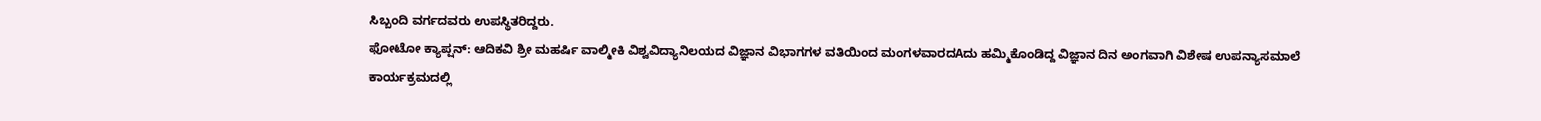ಸಿಬ್ಬಂದಿ ವರ್ಗದವರು ಉಪಸ್ಥಿತರಿದ್ದರು.
ಫೋಟೋ ಕ್ಯಾಪ್ಷನ್: ಆದಿಕವಿ ಶ್ರೀ ಮಹರ್ಷಿ ವಾಲ್ಮೀಕಿ ವಿಶ್ವವಿದ್ಯಾನಿಲಯದ ವಿಜ್ಞಾನ ವಿಭಾಗಗಳ ವತಿಯಿಂದ ಮಂಗಳವಾರದAದು ಹಮ್ಮಿಕೊಂಡಿದ್ದ ವಿಜ್ಞಾನ ದಿನ ಅಂಗವಾಗಿ ವಿಶೇಷ ಉಪನ್ಯಾಸಮಾಲೆ ಕಾರ್ಯಕ್ರಮದಲ್ಲಿ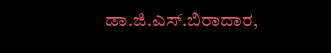ಡಾ.ಜಿ.ಎಸ್.ಬಿರಾದಾರ,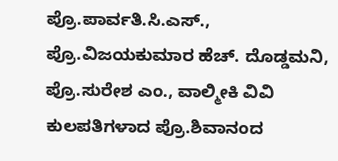ಪ್ರೊ.ಪಾರ್ವತಿ.ಸಿ.ಎಸ್., ಪ್ರೊ.ವಿಜಯಕುಮಾರ ಹೆಚ್. ದೊಡ್ಡಮನಿ, ಪ್ರೊ.ಸುರೇಶ ಎಂ., ವಾಲ್ಮೀಕಿ ವಿವಿ ಕುಲಪತಿಗಳಾದ ಪ್ರೊ.ಶಿವಾನಂದ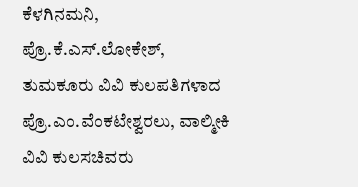ಕೆಳಗಿನಮನಿ, ಪ್ರೊ.ಕೆ.ಎಸ್.ಲೋಕೇಶ್, ತುಮಕೂರು ವಿವಿ ಕುಲಪತಿಗಳಾದ ಪ್ರೊ.ಎಂ.ವೆಂಕಟೇಶ್ವರಲು, ವಾಲ್ಮೀಕಿ ವಿವಿ ಕುಲಸಚಿವರು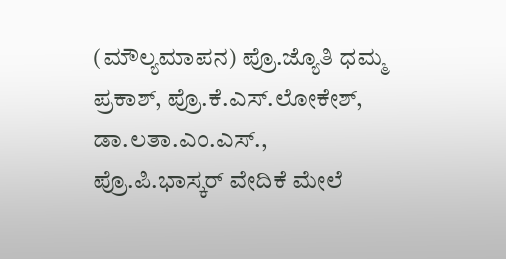(ಮೌಲ್ಯಮಾಪನ) ಪ್ರೊ.ಜ್ಯೊತಿ ಧಮ್ಮ ಪ್ರಕಾಶ್, ಪ್ರೊ.ಕೆ.ಎಸ್.ಲೋಕೇಶ್, ಡಾ.ಲತಾ.ಎಂ.ಎಸ್., ಪ್ರೊ.ಪಿ.ಭಾಸ್ಕರ್ ವೇದಿಕೆ ಮೇಲೆ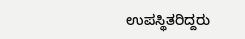ಉಪಸ್ಥಿತರಿದ್ದರು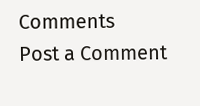Comments
Post a Comment